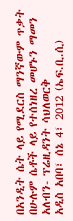በአንዲት ሴት ላይ የሚደርስ ማንኛውም ጥቃት በሁሉም ሴቶች ላይ የተሰነዘረ መሆኑን ማመን አለብን- ፕሬዚዳንት ሳህለወርቅ
አዲስ አበባ፣ ሰኔ 4፣ 2012 (ኤፍ.ቢ.ሲ)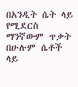በአንዲት ሴት ላይ የሚደርስ ማንኛውም ጥቃት በሁሉም ሴቶች ላይ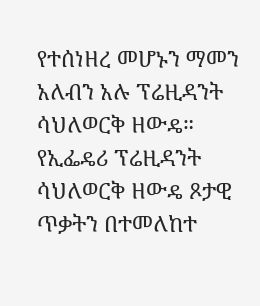የተሰነዘረ መሆኑን ማመን አለብን አሉ ፕሬዚዳንት ሳህለወርቅ ዘውዴ።
የኢፌዴሪ ፕሬዚዳንት ሳህለወርቅ ዘውዴ ጾታዊ ጥቃትን በተመለከተ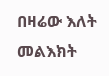በዛሬው እለት መልእክት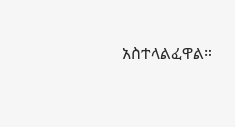አስተላልፈዋል።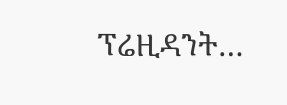ፕሬዚዳንት…